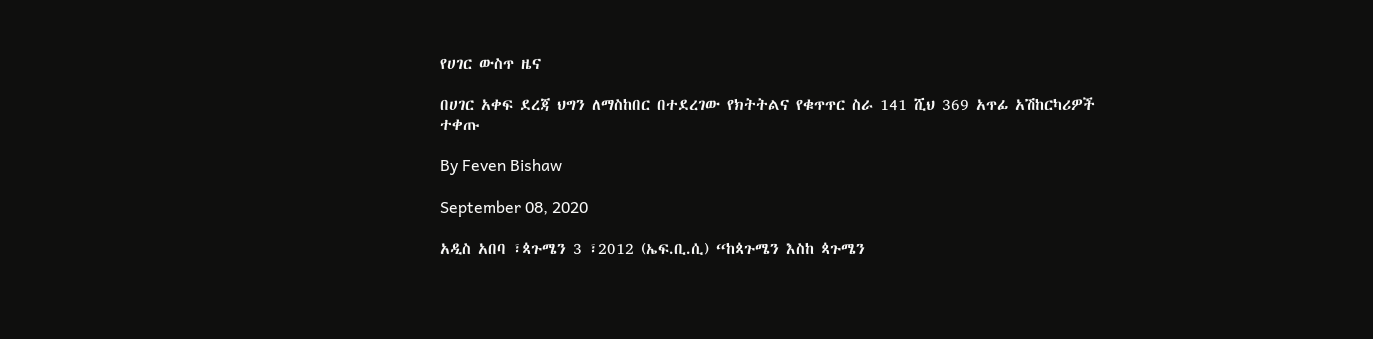የሀገር ውስጥ ዜና

በሀገር አቀፍ ደረጃ ህግን ለማስከበር በተደረገው የክትትልና የቁጥጥር ስራ 141 ሺህ 369 አጥፊ አሽከርካሪዎች ተቀጡ

By Feven Bishaw

September 08, 2020

አዲስ አበባ ፣ጳጉሜን 3 ፣2012 (ኤፍ.ቢ.ሲ) “ከጳጉሜን እስከ ጳጉሜን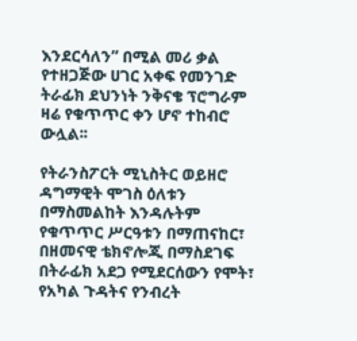እንደርሳለን” በሚል መሪ ቃል የተዘጋጅው ሀገር አቀፍ የመንገድ ትራፊክ ደህንነት ንቅናቄ ፕሮግራም ዛሬ የቁጥጥር ቀን ሆኖ ተከብሮ ውሏል፡፡

የትራንስፖርት ሚኒስትር ወይዘሮ ዳግማዊት ሞገስ ዕለቱን በማስመልከት እንዳሉትም የቁጥጥር ሥርዓቱን በማጠናከር፣ በዘመናዊ ቴክኖሎጂ በማስደገፍ በትራፊክ አደጋ የሚደርሰውን የሞት፣ የአካል ጉዳትና የንብረት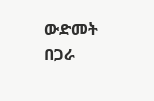ውድመት በጋራ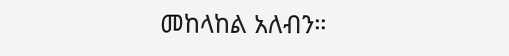መከላከል አለብን።